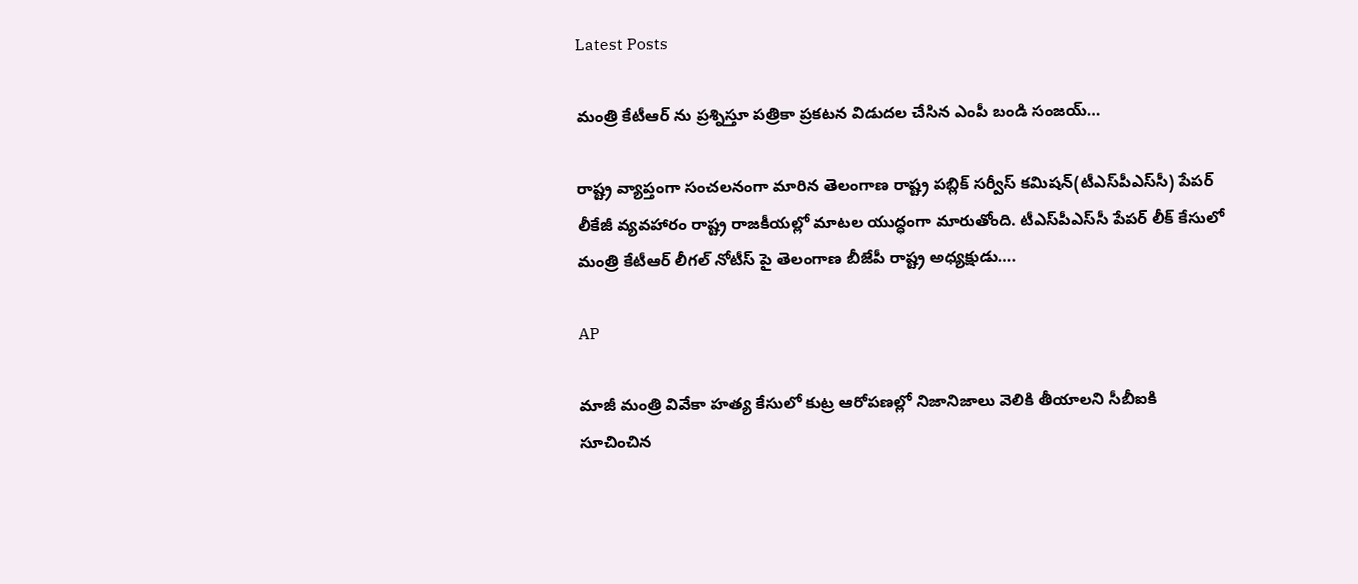Latest Posts

మంత్రి కేటీఆర్ ను ప్రశ్నిస్తూ పత్రికా ప్రకటన విడుదల చేసిన ఎంపీ బండి సంజయ్…

రాష్ట్ర వ్యాప్తంగా సంచలనంగా మారిన తెలంగాణ రాష్ట్ర పబ్లిక్ సర్వీస్ కమిషన్(టీఎస్‌పీఎస్‌సీ) పేపర్ లీకేజీ వ్యవహారం రాష్ట్ర రాజకీయల్లో మాటల యుద్ధంగా మారుతోంది. టీఎస్‌పీఎస్‌సీ పేపర్ లీక్ కేసులో మంత్రి కేటీఆర్ లీగల్ నోటీస్ పై తెలంగాణ బీజేపీ రాష్ట్ర అధ్యక్షుడు….

AP

మాజీ మంత్రి వివేకా హత్య కేసులో కుట్ర ఆరోపణల్లో నిజానిజాలు వెలికి తీయాలని సీబీఐకి సూచించిన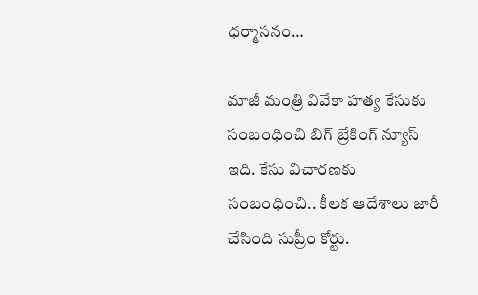ధర్మాసనం…

మాజీ మంత్రి వివేకా హత్య కేసుకు సంబంధించి బిగ్ బ్రేకింగ్ న్యూస్ ఇది. కేసు విచారణకు సంబంధించి.. కీలక ఆదేశాలు జారీ చేసింది సుప్రీం కోర్టు.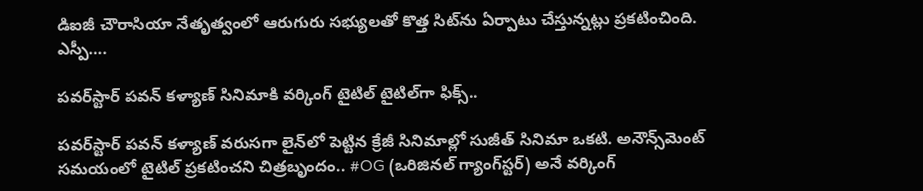డిఐజీ చౌరాసియా నేతృత్వంలో ఆరుగురు సభ్యులతో కొత్త సిట్‌ను ఏర్పాటు చేస్తున్నట్లు ప్రకటించింది. ఎస్పీ….

పవర్‌స్టార్ పవన్ కళ్యాణ్ సినిమాకి వర్కింగ్ టైటిల్‌ టైటిల్‌గా ఫిక్స్..

పవర్‌స్టార్ పవన్ కళ్యాణ్ వరుసగా లైన్‌లో పెట్టిన క్రేజీ సినిమాల్లో సుజీత్ సినిమా ఒకటి. అనౌన్స్‌మెంట్ సమయంలో టైటిల్ ప్రకటించని చిత్రబృందం.. #OG (ఒరిజినల్ గ్యాంగ్‌స్టర్) అనే వర్కింగ్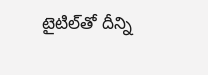టైటిల్‌తో దీన్ని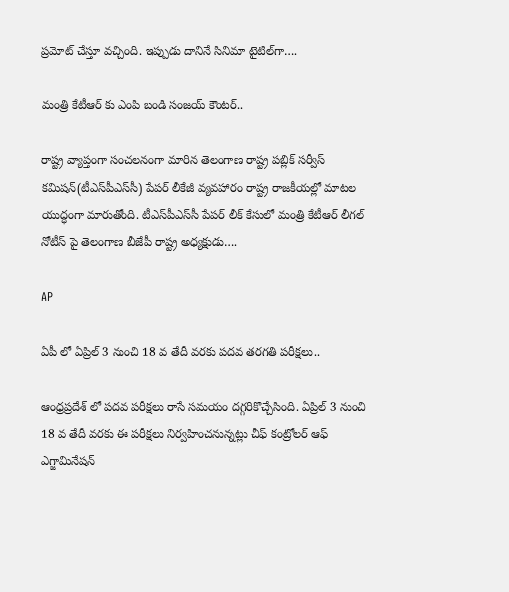ప్రమోట్ చేస్తూ వచ్చింది. ఇప్పుడు దానినే సినిమా టైటిల్‌గా….

మంత్రి కేటీఆర్ కు ఎంపి బండి సంజయ్ కౌంటర్..

రాష్ట్ర వ్యాప్తంగా సంచలనంగా మారిన తెలంగాణ రాష్ట్ర పబ్లిక్ సర్వీస్ కమిషన్(టీఎస్‌పీఎస్‌సీ) పేపర్ లీకేజీ వ్యవహారం రాష్ట్ర రాజకీయల్లో మాటల యుద్ధంగా మారుతోంది. టీఎస్‌పీఎస్‌సీ పేపర్ లీక్ కేసులో మంత్రి కేటీఆర్ లీగల్ నోటీస్ పై తెలంగాణ బీజేపీ రాష్ట్ర అధ్యక్షుడు….

AP

ఏపీ లో ఏప్రిల్ 3 నుంచి 18 వ తేదీ వరకు పదవ తరగతి పరీక్షలు..

ఆంధ్రప్రదేశ్ లో పదవ పరీక్షలు రాసే సమయం దగ్గరికొచ్చేసింది. ఏప్రిల్ 3 నుంచి 18 వ తేదీ వరకు ఈ పరీక్షలు నిర్వహించనున్నట్లు చీఫ్ కంట్రోలర్ ఆఫ్ ఎగ్జామినేషన్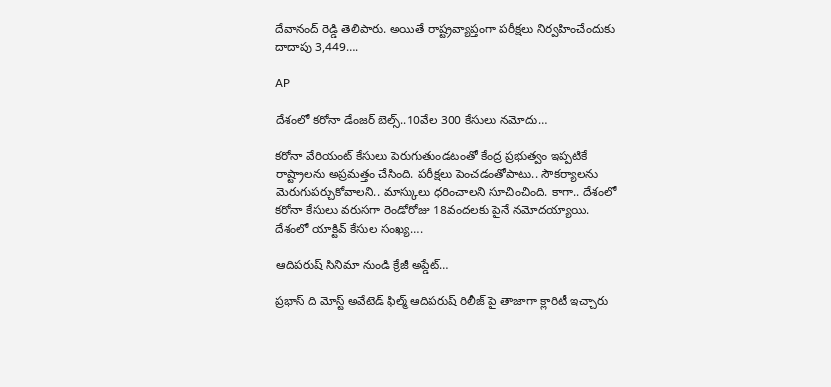దేవానంద్ రెడ్డి తెలిపారు. అయితే రాష్ట్రవ్యాప్తంగా పరీక్షలు నిర్వహించేందుకు దాదాపు 3,449….

AP

దేశంలో కరోనా డేంజర్ బెల్స్..10వేల 300 కేసులు నమోదు…

కరోనా వేరియంట్ కేసులు పెరుగుతుండటంతో కేంద్ర ప్రభుత్వం ఇప్పటికే రాష్ట్రాలను అప్రమత్తం చేసింది. పరీక్షలు పెంచడంతోపాటు.. సౌకర్యాలను మెరుగుపర్చుకోవాలని.. మాస్కులు ధరించాలని సూచించింది. కాగా.. దేశంలో కరోనా కేసులు వరుసగా రెండోరోజు 18వందలకు పైనే నమోదయ్యాయి. దేశంలో యాక్టివ్‌ కేసుల సంఖ్య….

ఆదిపరుష్ సినిమా నుండి క్రేజీ అప్డేట్…

ప్రభాస్ ది మోస్ట్ అవేటెడ్ ఫిల్మ్ ఆదిపరుష్ రిలీజ్‌ పై తాజాగా క్లారిటీ ఇచ్చారు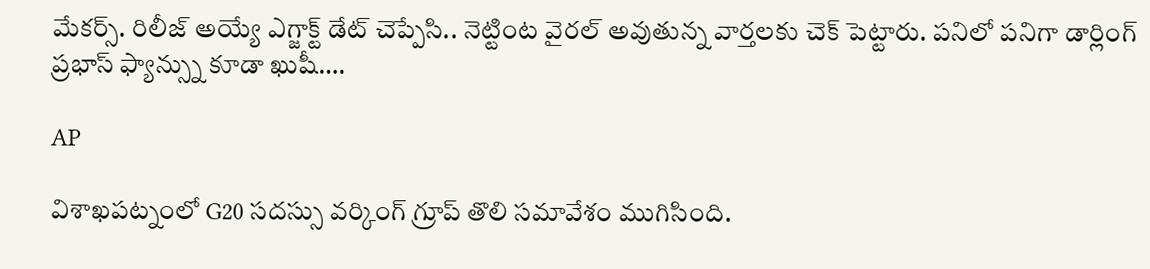మేకర్స్. రిలీజ్ అయ్యే ఎగ్జాక్ట్ డేట్ చెప్పేసి.. నెట్టింట వైరల్ అవుతున్న వార్తలకు చెక్ పెట్టారు. పనిలో పనిగా డార్లింగ్ ప్రభాస్ ఫ్యాన్స్ను కూడా ఖుషీ….

AP

విశాఖపట్నంలో G20 సదస్సు వర్కింగ్ గ్రూప్ తొలి సమావేశం ముగిసింది.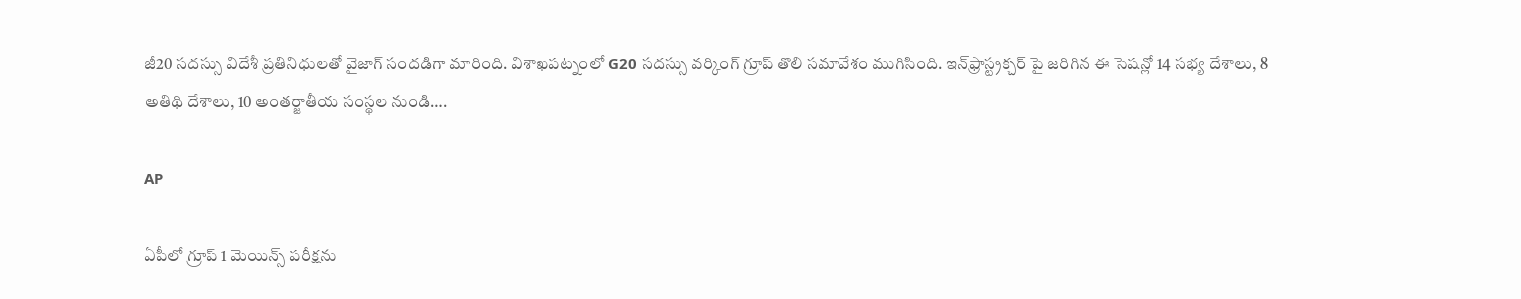జీ20 సదస్సు విదేశీ ప్రతినిధులతో వైజాగ్ సందడిగా మారింది. విశాఖపట్నంలో G20 సదస్సు వర్కింగ్ గ్రూప్ తొలి సమావేశం ముగిసింది. ఇన్‌ఫ్రాస్ట్రక్చర్ పై జరిగిన ఈ సెషన్లో 14 సభ్య దేశాలు, 8 అతిథి దేశాలు, 10 అంతర్జాతీయ సంస్థల నుండి….

AP

ఏపీలో గ్రూప్‌ 1 మెయిన్స్‌ పరీక్షను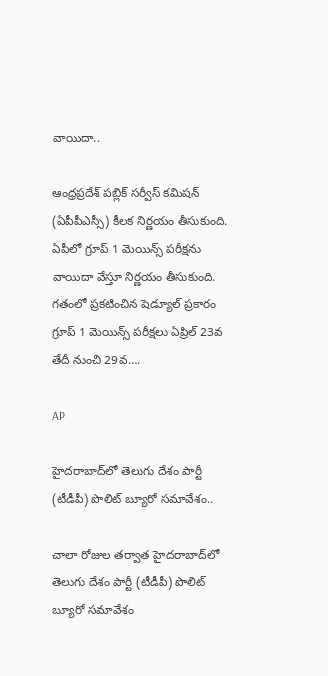వాయిదా..

ఆంధ్రప్రదేశ్‌ పబ్లిక్‌ సర్వీస్‌ కమిషన్‌ (ఏపీపీఎస్సీ) కీలక నిర్ణయం తీసుకుంది. ఏపీలో గ్రూప్‌ 1 మెయిన్స్‌ పరీక్షను వాయిదా వేస్తూ నిర్ణయం తీసుకుంది. గతంలో ప్రకటించిన షెడ్యూల్ ప్రకారం గ్రూప్‌ 1 మెయిన్స్‌ పరీక్షలు ఏప్రిల్‌ 23వ తేదీ నుంచి 29వ….

AP

హైదరాబాద్‌లో తెలుగు దేశం పార్టీ (టీడీపీ) పొలిట్‌ బ్యూరో సమావేశం..

చాలా రోజుల తర్వాత హైదరాబాద్‌లో తెలుగు దేశం పార్టీ (టీడీపీ) పొలిట్‌ బ్యూరో సమావేశం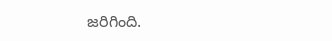జరిగింది.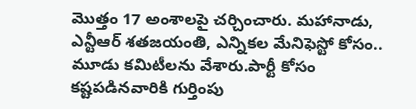మొత్తం 17 అంశాలపై చర్చించారు. మహానాడు, ఎన్టీఆర్ శతజయంతి, ఎన్నికల‌ మేనిఫెస్టో కోసం.. మూడు కమిటీలను వేశారు.పార్టీ కోసం కష్టపడినవారికి గుర్తింపు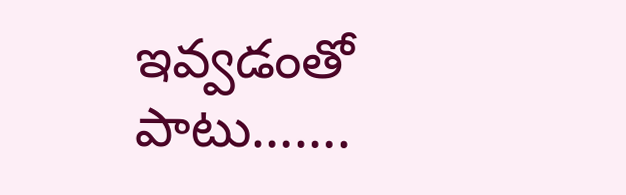ఇవ్వడంతో పాటు…….